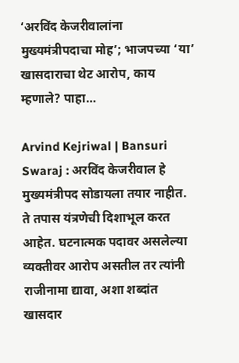‘अरविंद केजरीवालांना मुख्यमंत्रीपदाचा मोह’; भाजपच्या ‘या’ खासदाराचा थेट आरोप, काय म्हणाले? पाहा…

Arvind Kejriwal | Bansuri Swaraj : अरविंद केजरीवाल हे मुख्यमंत्रीपद सोडायला तयार नाहीत. ते तपास यंत्रणेची दिशाभूल करत आहेत. घटनात्मक पदावर असलेल्या व्यक्तीवर आरोप असतील तर त्यांनी राजीनामा द्यावा, अशा शब्दांत खासदार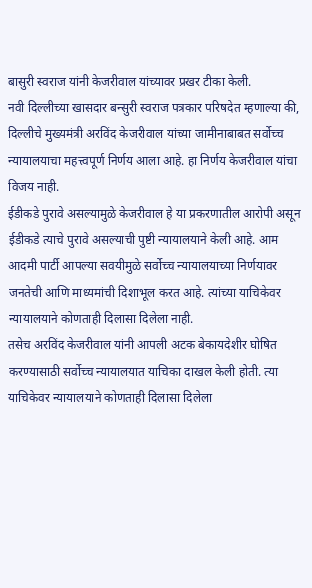बासुरी स्वराज यांनी केजरीवाल यांच्यावर प्रखर टीका केली.
नवी दिल्लीच्या खासदार बन्सुरी स्वराज पत्रकार परिषदेत म्हणाल्या की, दिल्लीचे मुख्यमंत्री अरविंद केजरीवाल यांच्या जामीनाबाबत सर्वोच्च न्यायालयाचा महत्त्वपूर्ण निर्णय आला आहे. हा निर्णय केजरीवाल यांचा विजय नाही.
ईडीकडे पुरावे असल्यामुळे केजरीवाल हे या प्रकरणातील आरोपी असून ईडीकडे त्याचे पुरावे असल्याची पुष्टी न्यायालयाने केली आहे. आम आदमी पार्टी आपल्या सवयीमुळे सर्वोच्च न्यायालयाच्या निर्णयावर जनतेची आणि माध्यमांची दिशाभूल करत आहे. त्यांच्या याचिकेवर न्यायालयाने कोणताही दिलासा दिलेला नाही.
तसेच अरविंद केजरीवाल यांनी आपली अटक बेकायदेशीर घोषित करण्यासाठी सर्वोच्च न्यायालयात याचिका दाखल केली होती. त्या याचिकेवर न्यायालयाने कोणताही दिलासा दिलेला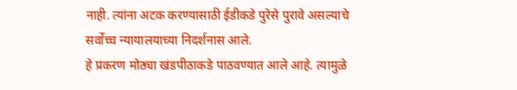नाही. त्यांना अटक करण्यासाठी ईडीकडे पुरेसे पुरावे असल्याचे सर्वोच्च न्यायालयाच्या निदर्शनास आले.
हे प्रकरण मोठ्या खंडपीठाकडे पाठवण्यात आले आहे. त्यामुळे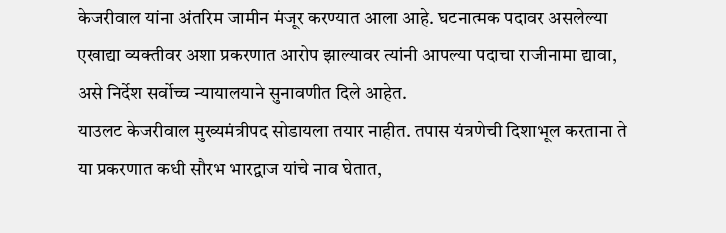केजरीवाल यांना अंतरिम जामीन मंजूर करण्यात आला आहे. घटनात्मक पदावर असलेल्या एखाद्या व्यक्तीवर अशा प्रकरणात आरोप झाल्यावर त्यांनी आपल्या पदाचा राजीनामा द्यावा, असे निर्देश सर्वोच्च न्यायालयाने सुनावणीत दिले आहेत.
याउलट केजरीवाल मुख्यमंत्रीपद सोडायला तयार नाहीत. तपास यंत्रणेची दिशाभूल करताना ते या प्रकरणात कधी सौरभ भारद्वाज यांचे नाव घेतात,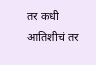तर कधी आतिशीचं तर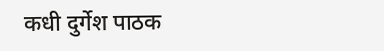कधी दुर्गेश पाठक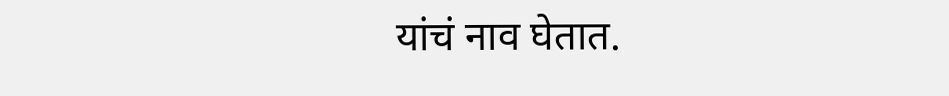यांचं नाव घेतात.